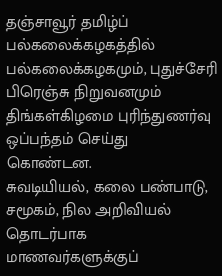தஞ்சாவூர் தமிழ்ப் பல்கலைக்கழகத்தில் பல்கலைக்கழகமும், புதுச்சேரி பிரெஞ்சு நிறுவனமும் திங்கள்கிழமை புரிந்துணர்வு ஒப்பந்தம் செய்து கொண்டன.
சுவடியியல், கலை பண்பாடு, சமூகம், நில அறிவியல் தொடர்பாக மாணவர்களுக்குப்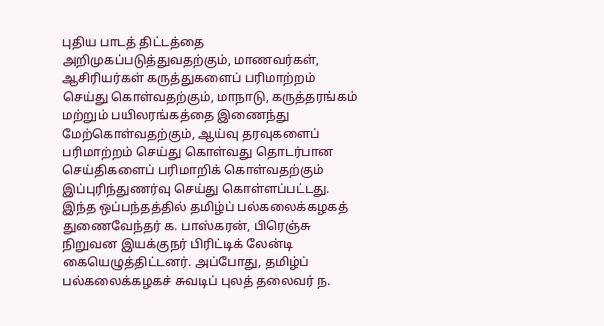புதிய பாடத் திட்டத்தை அறிமுகப்படுத்துவதற்கும், மாணவர்கள், ஆசிரியர்கள் கருத்துகளைப் பரிமாற்றம் செய்து கொள்வதற்கும், மாநாடு, கருத்தரங்கம் மற்றும் பயிலரங்கத்தை இணைந்து மேற்கொள்வதற்கும், ஆய்வு தரவுகளைப் பரிமாற்றம் செய்து கொள்வது தொடர்பான செய்திகளைப் பரிமாறிக் கொள்வதற்கும் இப்புரிந்துணர்வு செய்து கொள்ளப்பட்டது.
இந்த ஒப்பந்தத்தில் தமிழ்ப் பல்கலைக்கழகத் துணைவேந்தர் க. பாஸ்கரன், பிரெஞ்சு நிறுவன இயக்குநர் பிரிட்டிக் லேன்டி கையெழுத்திட்டனர். அப்போது, தமிழ்ப் பல்கலைக்கழகச் சுவடிப் புலத் தலைவர் ந.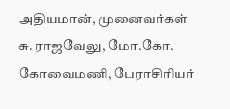அதியமான், முனைவர்கள் சு. ராஜவேலு, மோ.கோ. கோவைமணி, பேராசிரியர்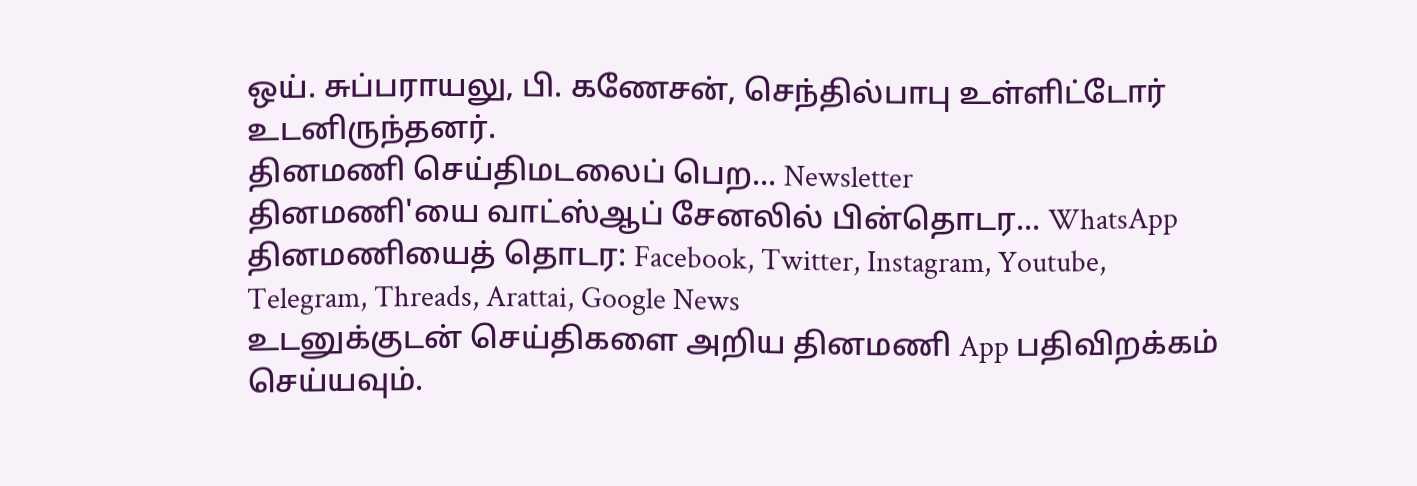ஒய். சுப்பராயலு, பி. கணேசன், செந்தில்பாபு உள்ளிட்டோர் உடனிருந்தனர்.
தினமணி செய்திமடலைப் பெற... Newsletter
தினமணி'யை வாட்ஸ்ஆப் சேனலில் பின்தொடர... WhatsApp
தினமணியைத் தொடர: Facebook, Twitter, Instagram, Youtube, Telegram, Threads, Arattai, Google News
உடனுக்குடன் செய்திகளை அறிய தினமணி App பதிவிறக்கம் செய்யவும்.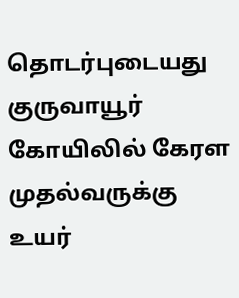தொடர்புடையது
குருவாயூர் கோயிலில் கேரள முதல்வருக்கு உயர்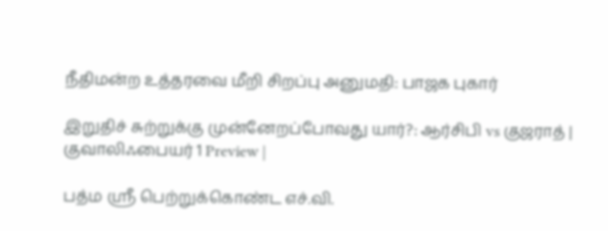நீதிமன்ற உத்தரவை மீறி சிறப்பு அனுமதி: பாஜக புகார்

இறுதிச் சுற்றுக்கு முன்னேறப்போவது யார்?: ஆர்சிபி vs குஜராத் | குவாலிஃபையர் 1 Preview |

பத்ம ஸ்ரீ பெற்றுக்கொண்ட எச்.வி.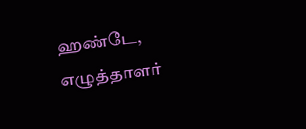ஹண்டே, எழுத்தாளர்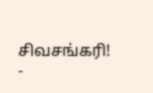சிவசங்கரி! -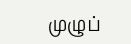முழுப்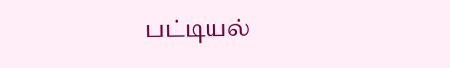பட்டியல்